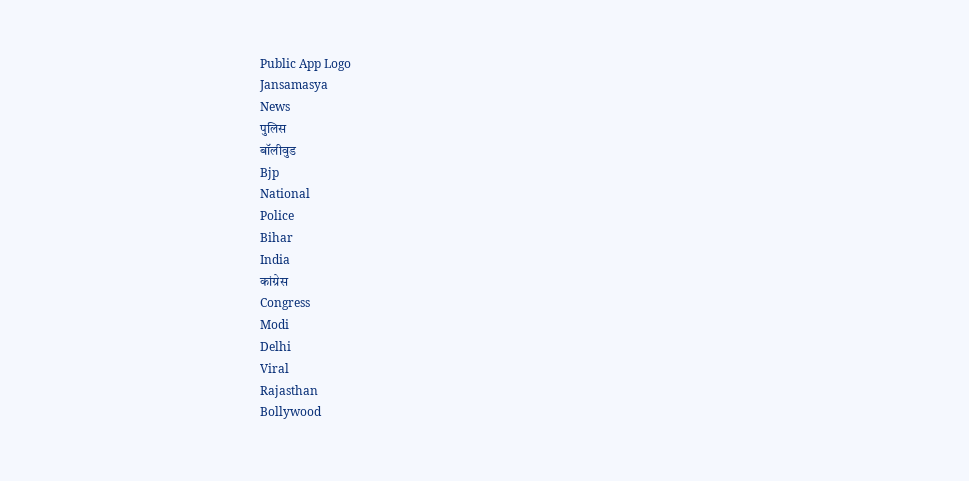Public App Logo
Jansamasya
News
पुलिस
बॉलीवुड
Bjp
National
Police
Bihar
India
कांग्रेस
Congress
Modi
Delhi
Viral
Rajasthan
Bollywood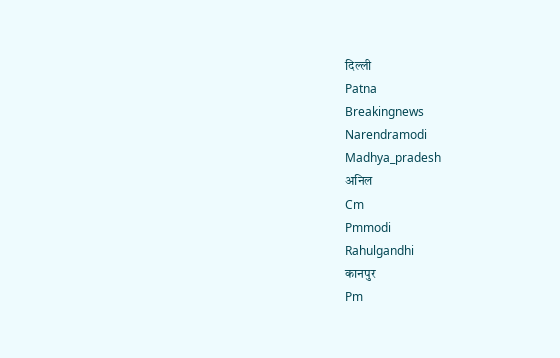दिल्ली
Patna
Breakingnews
Narendramodi
Madhya_pradesh
अनिल
Cm
Pmmodi
Rahulgandhi
कानपुर
Pm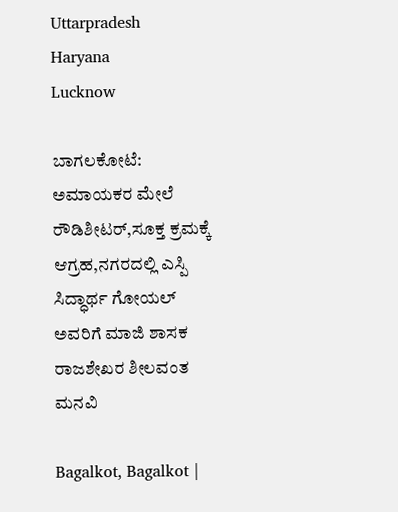Uttarpradesh
Haryana
Lucknow

ಬಾಗಲಕೋಟೆ: ಅಮಾಯಕರ ಮೇಲೆ ರೌಡಿಶೀಟರ್,ಸೂಕ್ತ ಕ್ರಮಕ್ಕೆ ಆಗ್ರಹ,ನಗರದಲ್ಲಿ ಎಸ್ಪಿ ಸಿದ್ಧಾರ್ಥ ಗೋಯಲ್ ಅವರಿಗೆ ಮಾಜಿ ಶಾಸಕ ರಾಜಶೇಖರ ಶೀಲವಂತ ಮನವಿ

Bagalkot, Bagalkot |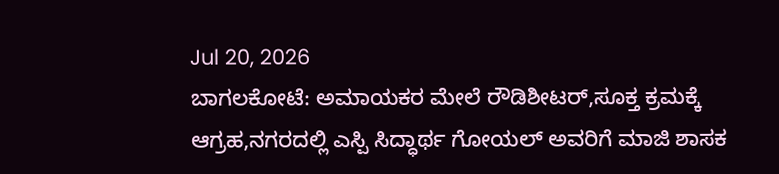Jul 20, 2026
ಬಾಗಲಕೋಟೆ: ಅಮಾಯಕರ ಮೇಲೆ ರೌಡಿಶೀಟರ್,ಸೂಕ್ತ ಕ್ರಮಕ್ಕೆ ಆಗ್ರಹ,ನಗರದಲ್ಲಿ ಎಸ್ಪಿ ಸಿದ್ಧಾರ್ಥ ಗೋಯಲ್ ಅವರಿಗೆ ಮಾಜಿ ಶಾಸಕ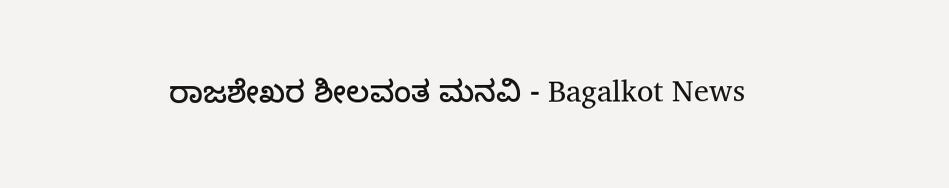ರಾಜಶೇಖರ ಶೀಲವಂತ ಮನವಿ - Bagalkot News